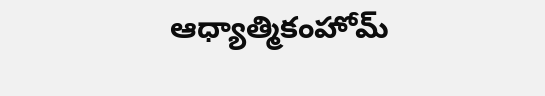ఆధ్యాత్మికంహోమ్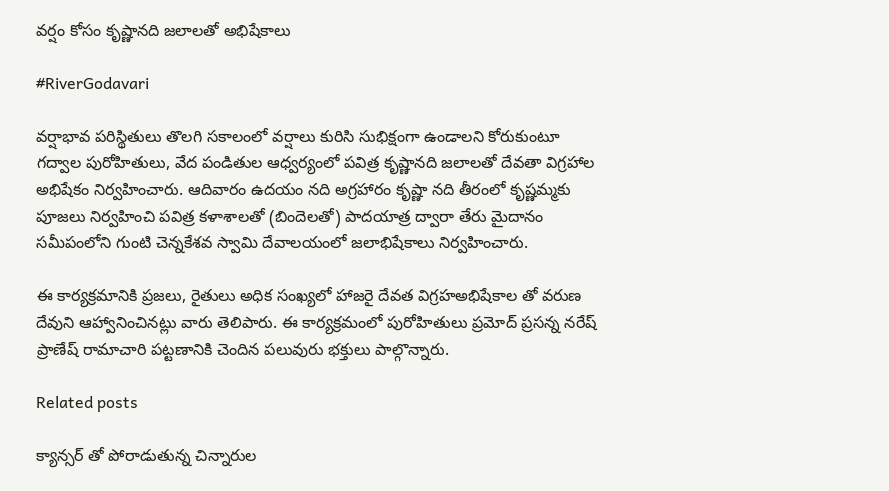వర్షం కోసం కృష్ణానది జలాలతో అభిషేకాలు

#RiverGodavari

వర్షాభావ పరిస్థితులు తొలగి సకాలంలో వర్షాలు కురిసి సుభిక్షంగా ఉండాలని కోరుకుంటూ గద్వాల పురోహితులు, వేద పండితుల ఆధ్వర్యంలో పవిత్ర కృష్ణానది జలాలతో దేవతా విగ్రహాల అభిషేకం నిర్వహించారు. ఆదివారం ఉదయం నది అగ్రహారం కృష్ణా నది తీరంలో కృష్ణమ్మకు పూజలు నిర్వహించి పవిత్ర కళాశాలతో (బిందెలతో) పాదయాత్ర ద్వారా తేరు మైదానం సమీపంలోని గుంటి చెన్నకేశవ స్వామి దేవాలయంలో జలాభిషేకాలు నిర్వహించారు.

ఈ కార్యక్రమానికి ప్రజలు, రైతులు అధిక సంఖ్యలో హాజరై దేవత విగ్రహఅభిషేకాల తో వరుణ దేవుని ఆహ్వానించినట్లు వారు తెలిపారు. ఈ కార్యక్రమంలో పురోహితులు ప్రమోద్ ప్రసన్న నరేష్ ప్రాణేష్ రామాచారి పట్టణానికి చెందిన పలువురు భక్తులు పాల్గొన్నారు.

Related posts

క్యాన్సర్ తో పోరాడుతున్న చిన్నారుల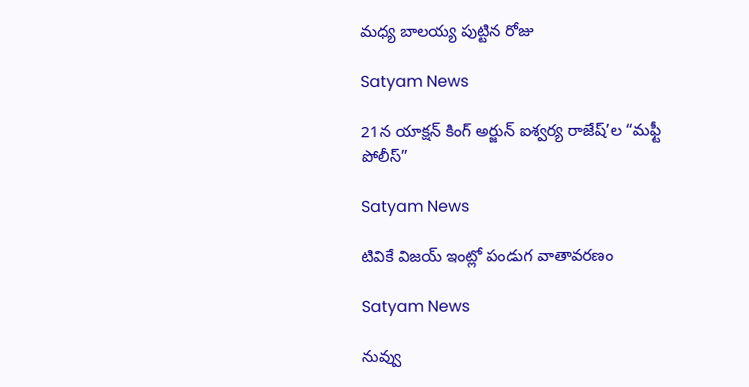మధ్య బాలయ్య పుట్టిన రోజు

Satyam News

21న యాక్షన్ కింగ్ అర్జున్ ఐశ్వర్య రాజేష్’ల “మఫ్టీ పోలీస్”

Satyam News

టివికే విజయ్ ఇంట్లో పండుగ వాతావరణం

Satyam News

నువ్వు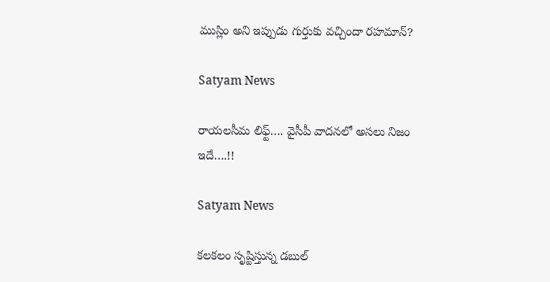ముస్లిం అని ఇప్పుడు గుర్తుకు వచ్చిందా రహమాన్?

Satyam News

రాయలసీమ లిఫ్ట్‌…. వైసీపీ వాదనలో అసలు నిజం ఇదే….!!

Satyam News

కలకలం సృష్టిస్తున్న డబుల్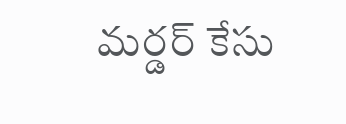మర్డర్ కేసు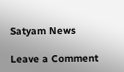Satyam News

Leave a Comment